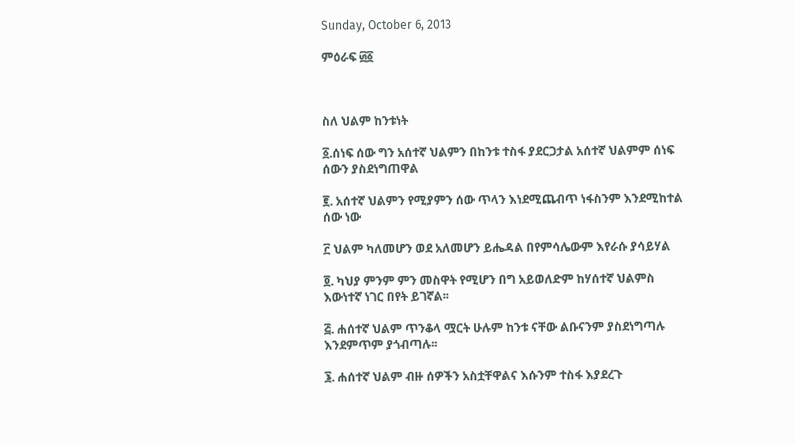Sunday, October 6, 2013

ምዕራፍ ፴፩



ስለ ህልም ከንቱነት

፩.ሰነፍ ሰው ግን አሰተኛ ህልምን በከንቱ ተስፋ ያደርጋታል አሰተኛ ህልምም ሰነፍ ሰውን ያስደነግጠዋል

፪. አሰተኛ ህልምን የሚያምን ሰው ጥላን እነደሚጨብጥ ነፋስንም እንደሚከተል ሰው ነው

፫ ህልም ካለመሆን ወደ አለመሆን ይሔዳል በየምሳሌውም እየራሱ ያሳይሃል

፬. ካህያ ምንም ምን መስዋት የሚሆን በግ አይወለድም ከሃሰተኛ ህልምስ እውነተኛ ነገር በየት ይገኛል፡፡

፭. ሐሰተኛ ህልም ጥንቆላ ሟርት ሁሉም ከንቱ ናቸው ልቡናንም ያስደነግጣሉ እንደምጥም ያጎብጣሉ፡፡

፮. ሐሰተኛ ህልም ብዙ ሰዎችን አስቷቸዋልና እሱንም ተስፋ እያደረጉ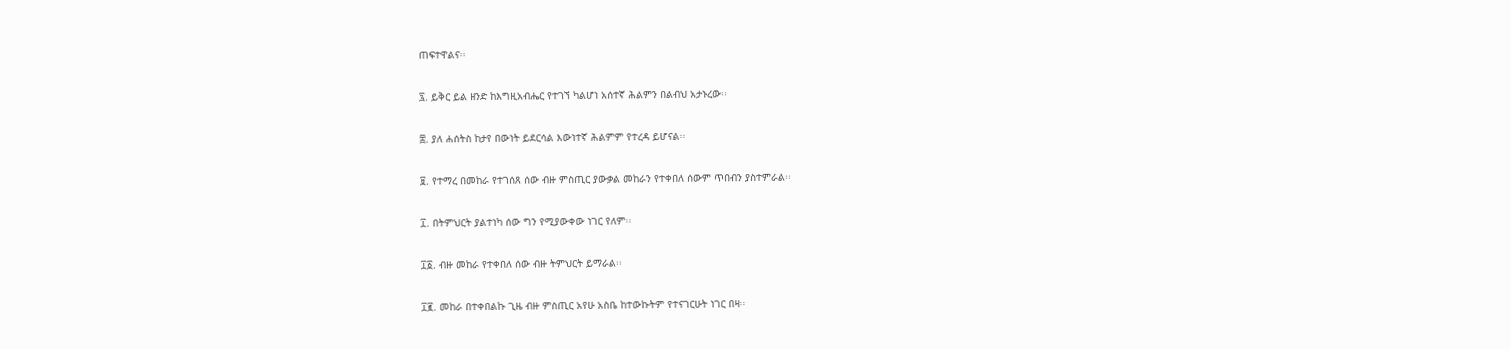ጠፍተዋልና፡፡

፯. ይቅር ይል ዘንድ ከእግዚአብሔር የተገኘ ካልሆነ አሰተኛ ሕልምን በልብህ አታኑረው፡፡

፰. ያለ ሐሰትስ ከታየ በውነት ይደርሳል እውነተኛ ሕልምም የተረዳ ይሆናል፡፡

፱. የተማረ በመከራ የተገሰጸ ሰው ብዙ ምስጢር ያውቃል መከራን የተቀበለ ሰውም ጥበብን ያስተምራል፡፡

፲. በትምህርት ያልተነካ ሰው ግን የሚያውቀው ነገር የለም፡፡

፲፩. ብዙ መከራ የተቀበለ ሰው ብዙ ትምህርት ይማራል፡፡

፲፪. መከራ በተቀበልኩ ጊዜ ብዙ ምስጢር አየሁ አስቤ ከተውኩትም የተናገርሁት ነገር በዛ፡፡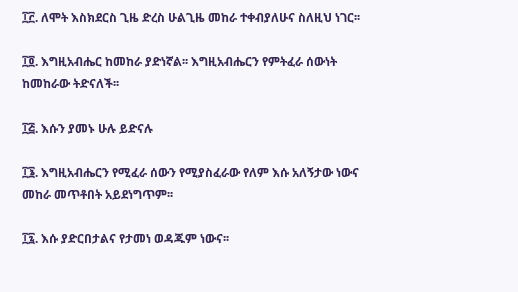፲፫. ለሞት እስክደርስ ጊዜ ድረስ ሁልጊዜ መከራ ተቀብያለሁና ስለዚህ ነገር፡፡

፲፬. እግዚአብሔር ከመከራ ያድነኛል፡፡ እግዚአብሔርን የምትፈራ ሰውነት ከመከራው ትድናለች፡፡

፲፭. እሱን ያመኑ ሁሉ ይድናሉ

፲፮. እግዚአብሔርን የሚፈራ ሰውን የሚያስፈራው የለም እሱ አለኝታው ነውና መከራ መጥቶበት አይደነግጥም፡፡

፲፯. እሱ ያድርበታልና የታመነ ወዳጁም ነውና፡፡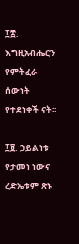፲፰. እግዚአብሔርን የምትፈራ ሰውነት የተደነቀች ናት፡፡

፲፱. ኃይልነቱ የታመነ ነውና ረድኤቱም ጽኑ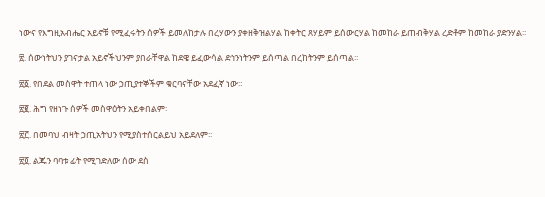ነውና የእግዚአብሔር አይኖቹ የሚፈሩትን ሰዎች ይመለከታሉ በረሃውን ያቀዘቅዝልሃል ከቀትር ጸሃይም ይሰውርሃል ከመከራ ይጠብቅሃል ረድቶም ከመከራ ያድንሃል፡፡

፳. ሰውነትህን ያገናታል አይኖችህንም ያበራቸዋል ከደዌ ይፈውሳል ደኅንነትንም ይሰጣል በረከትንም ይሰጣል፡፡

፳፩. የበደል መስዋት ተጠላ ነው ኃጢያተኞችም ቁርባናቸው አደፈኛ ነው፡፡

፳፪. ሕግ የዘነጉ ሰዎች መስዋዕትን አይቀበልም፡

፳፫. በመባህ ብዛት ኃጢአትህን የሚያስተሰርልይህ አይደለም፡፡

፳፬. ልጁን ባባቱ ፊት የሚገድለው ሰው ደስ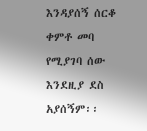እንዳያሰኝ ሰርቆ ቀምቶ መባ የሚያገባ ሰው እንደዚያ ደስ አያሰኝም፡፡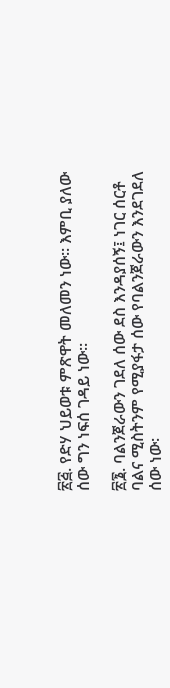፳፭. የድሃ ህይወቱ ምጽዋት መለመን ነው፡፡ እምቢ ያለው ሰው ግን ነፍሰ ገዳይ ነው፡፡

፳፮. ባልንጀራውን ገደለ ሰው ደስ እንዳያሰኝ፤ ነገር ሰርቶ ባልና ሚስትንም የሚያፋታ ሰው የባልንጀራውን እንደገደለ ሰው ነው፡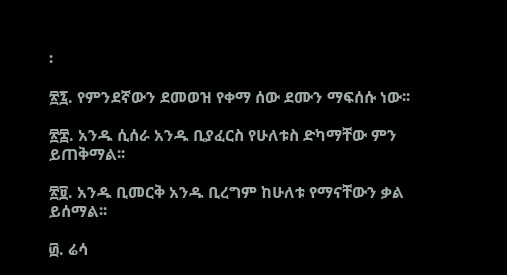፡

፳፯. የምንደኛውን ደመወዝ የቀማ ሰው ደሙን ማፍሰሱ ነው፡፡

፳፰. አንዱ ሲሰራ አንዱ ቢያፈርስ የሁለቱስ ድካማቸው ምን ይጠቅማል፡፡

፳፱. አንዱ ቢመርቅ አንዱ ቢረግም ከሁለቱ የማናቸውን ቃል ይሰማል፡፡

፴. ሬሳ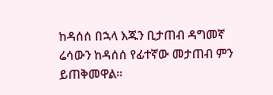ከዳሰሰ በኋላ እጁን ቢታጠብ ዳግመኛ ሬሳውን ከዳሰሰ የፊተኛው መታጠብ ምን ይጠቅመዋል፡፡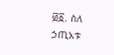፴፩. ስለ ኃጢአቱ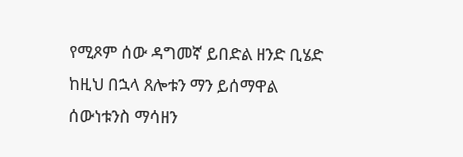የሚጾም ሰው ዳግመኛ ይበድል ዘንድ ቢሄድ ከዚህ በኋላ ጸሎቱን ማን ይሰማዋል ሰውነቱንስ ማሳዘን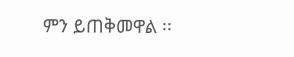ምን ይጠቅመዋል ፡፡